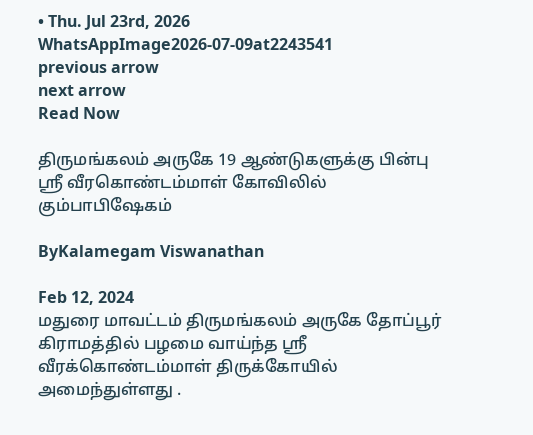• Thu. Jul 23rd, 2026
WhatsAppImage2026-07-09at2243541
previous arrow
next arrow
Read Now

திருமங்கலம் அருகே 19 ஆண்டுகளுக்கு பின்பு ஸ்ரீ வீரகொண்டம்மாள் கோவிலில் கும்பாபிஷேகம்

ByKalamegam Viswanathan

Feb 12, 2024
மதுரை மாவட்டம் திருமங்கலம் அருகே தோப்பூர் கிராமத்தில் பழமை வாய்ந்த ஸ்ரீ வீரக்கொண்டம்மாள் திருக்கோயில் அமைந்துள்ளது .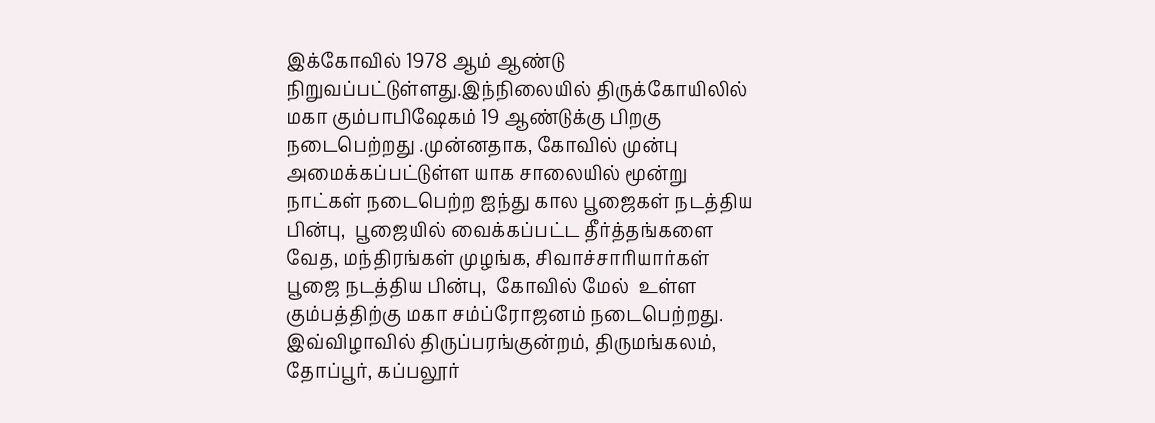இக்கோவில் 1978 ஆம் ஆண்டு நிறுவப்பட்டுள்ளது.இந்நிலையில் திருக்கோயிலில் மகா கும்பாபிஷேகம் 19 ஆண்டுக்கு பிறகு நடைபெற்றது .முன்னதாக, கோவில் முன்பு அமைக்கப்பட்டுள்ள யாக சாலையில் மூன்று நாட்கள் நடைபெற்ற ஐந்து கால பூஜைகள் நடத்திய பின்பு,  பூஜையில் வைக்கப்பட்ட தீர்த்தங்களை வேத, மந்திரங்கள் முழங்க, சிவாச்சாரியார்கள் பூஜை நடத்திய பின்பு,  கோவில் மேல்  உள்ள கும்பத்திற்கு மகா சம்ப்ரோஜனம் நடைபெற்றது.
இவ்விழாவில் திருப்பரங்குன்றம், திருமங்கலம், தோப்பூர், கப்பலூர்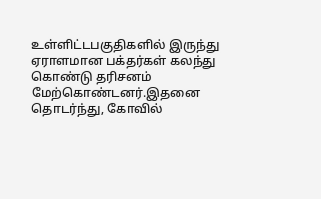உள்ளிட்டபகுதிகளில் இருந்து ஏராளமான பக்தர்கள் கலந்து கொண்டு தரிசனம் மேற்கொண்டனர்.இதனை தொடர்ந்து, கோவில்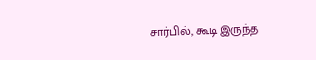சார்பில், கூடி இருந்த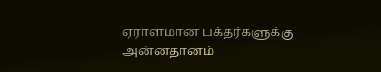ஏராளமான பக்தர்களுக்கு அன்னதானம்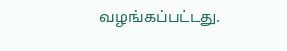வழங்கப்பட்டது.